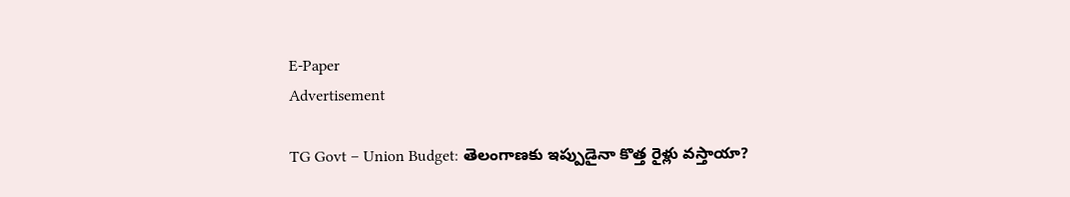E-Paper
Advertisement

TG Govt – Union Budget: తెలంగాణకు ఇప్పుడైనా కొత్త రైళ్లు వస్తాయా?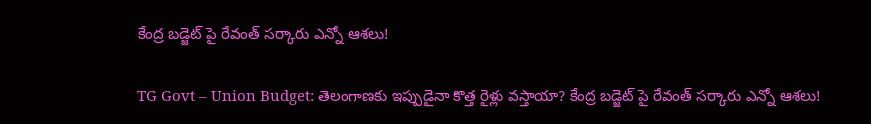కేంద్ర బడ్జెట్ పై రేవంత్ సర్కారు ఎన్నో ఆశలు!

TG Govt – Union Budget: తెలంగాణకు ఇప్పుడైనా కొత్త రైళ్లు వస్తాయా? కేంద్ర బడ్జెట్ పై రేవంత్ సర్కారు ఎన్నో ఆశలు!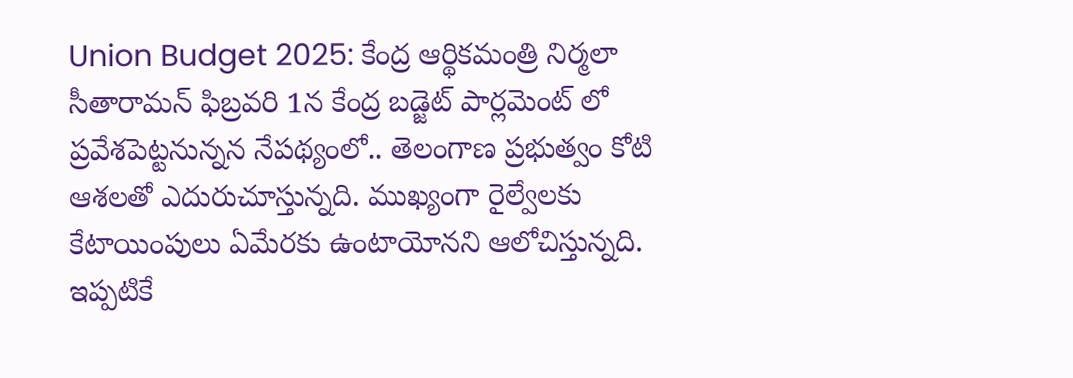Union Budget 2025: కేంద్ర ఆర్థికమంత్రి నిర్మలా సీతారామన్ ఫిబ్రవరి 1న కేంద్ర బడ్జెట్ పార్లమెంట్ లో ప్రవేశపెట్టనున్నన నేపథ్యంలో.. తెలంగాణ ప్రభుత్వం కోటి ఆశలతో ఎదురుచూస్తున్నది. ముఖ్యంగా రైల్వేలకు కేటాయింపులు ఏమేరకు ఉంటాయోనని ఆలోచిస్తున్నది. ఇప్పటికే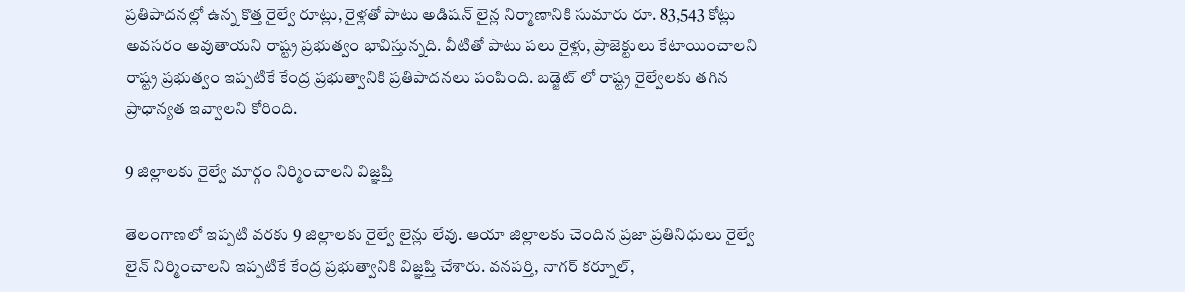ప్రతిపాదనల్లో ఉన్న కొత్త రైల్వే రూట్లు, రైళ్లతో పాటు అడిషన్ లైన్ల నిర్మాణానికి సుమారు రూ. 83,543 కోట్లు అవసరం అవుతాయని రాష్ట్ర ప్రభుత్వం భావిస్తున్నది. వీటితో పాటు పలు రైళ్లు, ప్రాజెక్టులు కేటాయించాలని రాష్ట్ర ప్రభుత్వం ఇప్పటికే కేంద్ర ప్రభుత్వానికి ప్రతిపాదనలు పంపింది. బడ్జెట్ లో రాష్ట్ర రైల్వేలకు తగిన ప్రాధాన్యత ఇవ్వాలని కోరింది.

9 జిల్లాలకు రైల్వే మార్గం నిర్మించాలని విజ్ఞప్తి

తెలంగాణలో ఇప్పటి వరకు 9 జిల్లాలకు రైల్వే లైన్లు లేవు. ఆయా జిల్లాలకు చెందిన ప్రజా ప్రతినిధులు రైల్వే లైన్ నిర్మించాలని ఇప్పటికే కేంద్ర ప్రభుత్వానికి విజ్ఞప్తి చేశారు. వనపర్తి, నాగర్‌ కర్నూల్‌,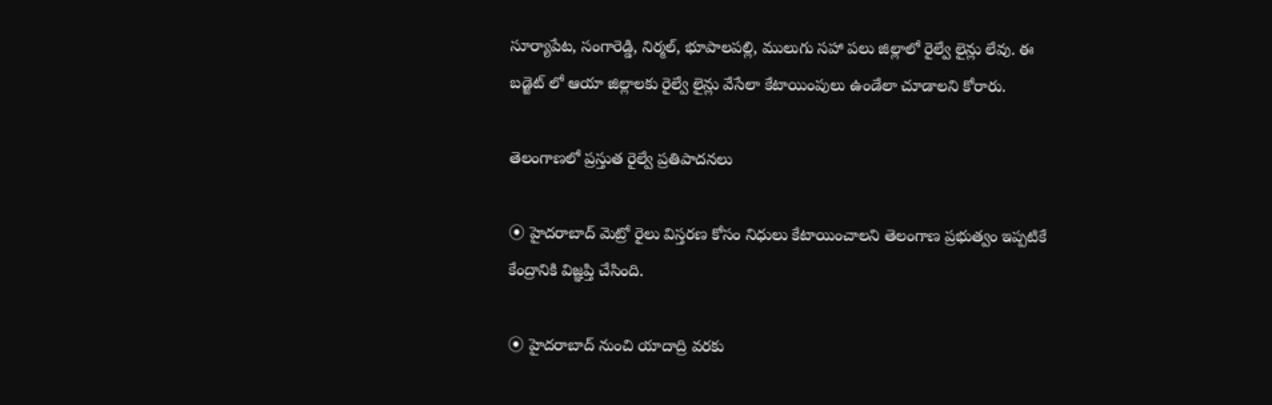సూర్యాపేట, సంగారెడ్డి, నిర్మల్‌, భూపాలపల్లి, ములుగు సహా పలు జిల్లాలో రైల్వే లైన్లు లేవు. ఈ బడ్జెట్ లో ఆయా జిల్లాలకు రైల్వే లైన్లు వేసేలా కేటాయింపులు ఉండేలా చూడాలని కోరారు.

తెలంగాణలో ప్రస్తుత రైల్వే ప్రతిపాదనలు

⦿ హైదరాబాద్ మెట్రో రైలు విస్తరణ కోసం నిధులు కేటాయించాలని తెలంగాణ ప్రభుత్వం ఇప్పటికే కేంద్రానికి విజ్ఞప్తి చేసింది.

⦿ హైదరాబాద్‌ నుంచి యాదాద్రి వరకు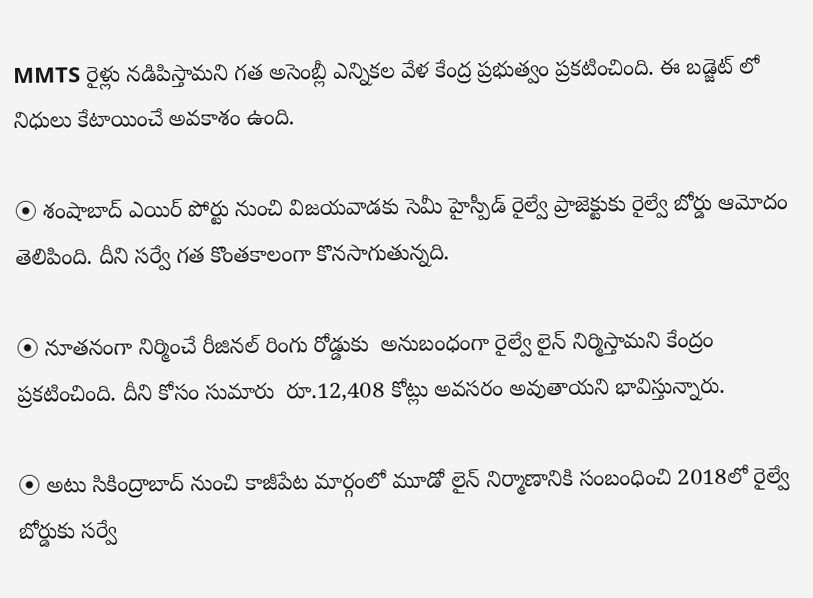MMTS రైళ్లు నడిపిస్తామని గత అసెంబ్లీ ఎన్నికల వేళ కేంద్ర ప్రభుత్వం ప్రకటించింది. ఈ బడ్జెట్ లో నిధులు కేటాయించే అవకాశం ఉంది.

⦿ శంషాబాద్‌ ఎయిర్ పోర్టు నుంచి విజయవాడకు సెమీ హైస్పీడ్‌ రైల్వే ప్రాజెక్టుకు రైల్వే బోర్డు ఆమోదం తెలిపింది. దీని సర్వే గత కొంతకాలంగా కొనసాగుతున్నది.

⦿ నూతనంగా నిర్మించే రీజినల్‌ రింగు రోడ్డుకు  అనుబంధంగా రైల్వే లైన్ నిర్మిస్తామని కేంద్రం ప్రకటించింది. దీని కోసం సుమారు  రూ.12,408 కోట్లు అవసరం అవుతాయని భావిస్తున్నారు.

⦿ అటు సికింద్రాబాద్‌ నుంచి కాజీపేట మార్గంలో మూడో లైన్‌ నిర్మాణానికి సంబంధించి 2018లో రైల్వే బోర్డుకు సర్వే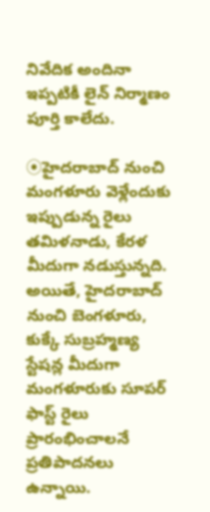నివేదిక అందినా ఇప్పటికీ లైన్ నిర్మాణం పూర్తి కాలేదు.

⦿హైదరాబాద్‌ నుంచి మంగళూరు వెళ్లేందుకు ఇప్పుడున్న రైలు తమిళనాడు, కేరళ మీదుగా నడుస్తున్నది. అయితే, హైదరాబాద్‌ నుంచి బెంగళూరు, కుక్కే సుబ్రహ్మణ్య స్టేషన్ల మీదుగా మంగళూరుకు సూపర్‌ ఫాస్ట్‌ రైలు ప్రారంభించాలనే ప్రతిపాదనలు ఉన్నాయి.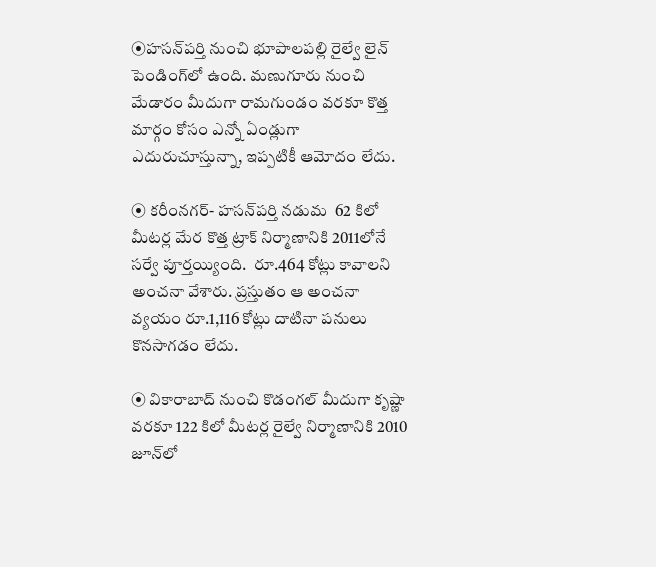⦿హసన్‌పర్తి నుంచి భూపాలపల్లి రైల్వే లైన్ పెండింగ్‌లో ఉంది. మణుగూరు నుంచి మేడారం మీదుగా రామగుండం వరకూ కొత్త మార్గం కోసం ఎన్నో ఏండ్లుగా ఎదురుచూస్తున్నా, ఇప్పటికీ ఆమోదం లేదు.

⦿ కరీంనగర్‌- హసన్‌పర్తి నడుమ  62 కిలో మీటర్ల మేర కొత్త ట్రాక్‌ నిర్మాణానికి 2011లోనే సర్వే పూర్తయ్యింది.  రూ.464 కోట్లు కావాలని అంచనా వేశారు. ప్రస్తుతం ఆ అంచనా వ్యయం రూ.1,116 కోట్లు దాటినా పనులు కొనసాగడం లేదు.

⦿ వికారాబాద్‌ నుంచి కొడంగల్‌ మీదుగా కృష్ణా వరకూ 122 కిలో మీటర్ల రైల్వే నిర్మాణానికి 2010 జూన్‌లో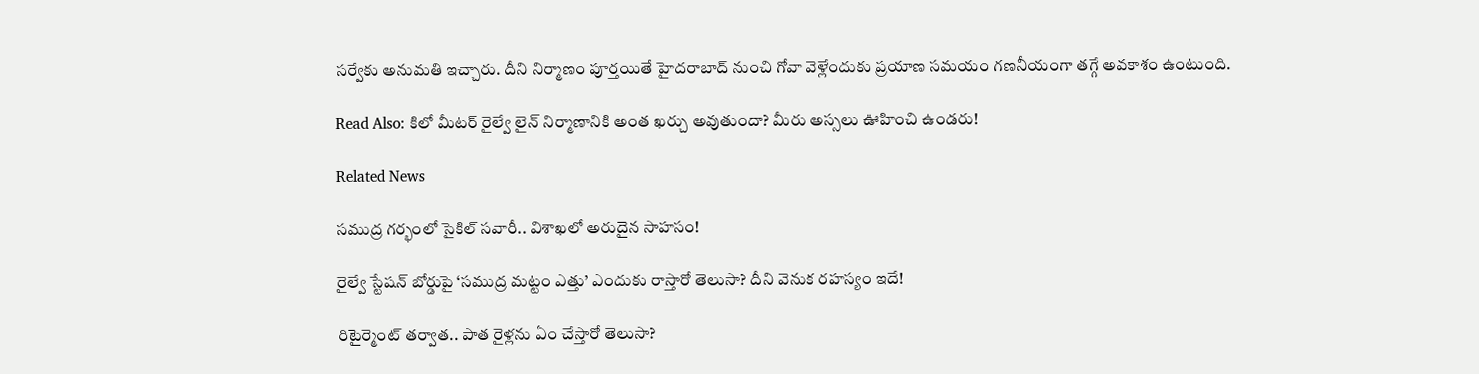సర్వేకు అనుమతి ఇచ్చారు. దీని నిర్మాణం పూర్తయితే హైదరాబాద్‌ నుంచి గోవా వెళ్లేందుకు ప్రయాణ సమయం గణనీయంగా తగ్గే అవకాశం ఉంటుంది.

Read Also: కిలో మీటర్ రైల్వే లైన్ నిర్మాణానికి అంత ఖర్చు అవుతుందా? మీరు అస్సలు ఊహించి ఉండరు!

Related News

సముద్ర గర్భంలో సైకిల్ సవారీ.. విశాఖలో అరుదైన సాహసం!

రైల్వే స్టేషన్ బోర్డుపై ‘సముద్ర మట్టం ఎత్తు’ ఎందుకు రాస్తారో తెలుసా? దీని వెనుక రహస్యం ఇదే!

రిటైర్మెంట్ తర్వాత.. పాత రైళ్లను ఏం చేస్తారో తెలుసా?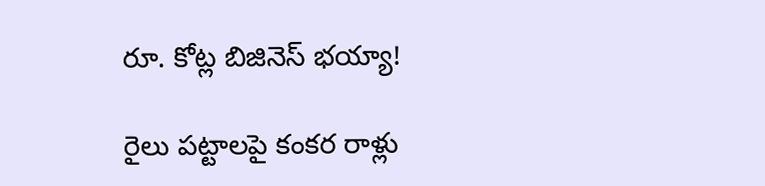రూ. కోట్ల బిజినెస్ భయ్యా!

రైలు పట్టాలపై కంకర రాళ్లు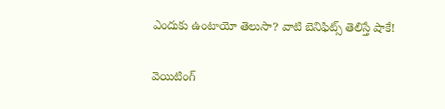ఎందుకు ఉంటాయో తెలుసా? వాటి బెనిఫిట్స్ తెలిస్తే షాకే!

వెయిటింగ్‌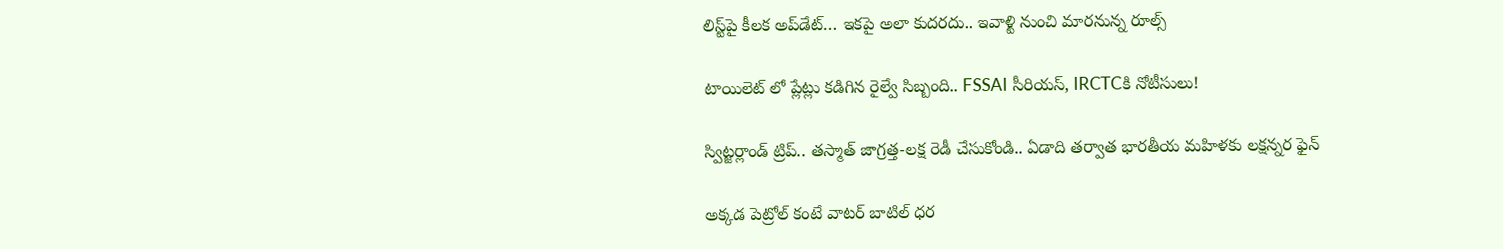లిస్ట్‌పై కీలక అప్‌డేట్‌… ఇకపై అలా కుదరదు.. ఇవాళ్టి నుంచి మారనున్న రూల్స్

టాయిలెట్ లో ప్లేట్లు కడిగిన రైల్వే సిబ్బంది.. FSSAI సీరియస్, IRCTCకి నోటీసులు!

స్విట్జర్లాండ్‌ ట్రిప్.. తస్మాత్ జాగ్రత్త-లక్ష రెడీ చేసుకోండి.. ఏడాది తర్వాత భారతీయ మహిళకు లక్షన్నర ఫైన్

అక్కడ పెట్రోల్ కంటే వాటర్ బాటిల్ ధర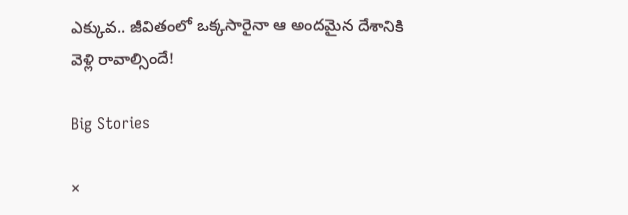ఎక్కువ.. జీవితంలో ఒక్కసారైనా ఆ అందమైన దేశానికి వెళ్లి రావాల్సిందే!

Big Stories

×